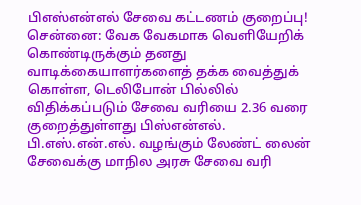பிஎஸ்என்எல் சேவை கட்டணம் குறைப்பு!
சென்னை: வேக வேகமாக வெளியேறிக் கொண்டிருக்கும் தனது வாடிக்கையாளர்களைத் தக்க வைத்துக் கொள்ள, டெலிபோன் பில்லில் விதிக்கப்படும் சேவை வரியை 2.36 வரை குறைத்துள்ளது பிஸ்என்எல்.
பி.எஸ்.என்.எல். வழங்கும் லேண்ட் லைன் சேவைக்கு மாநில அரசு சேவை வரி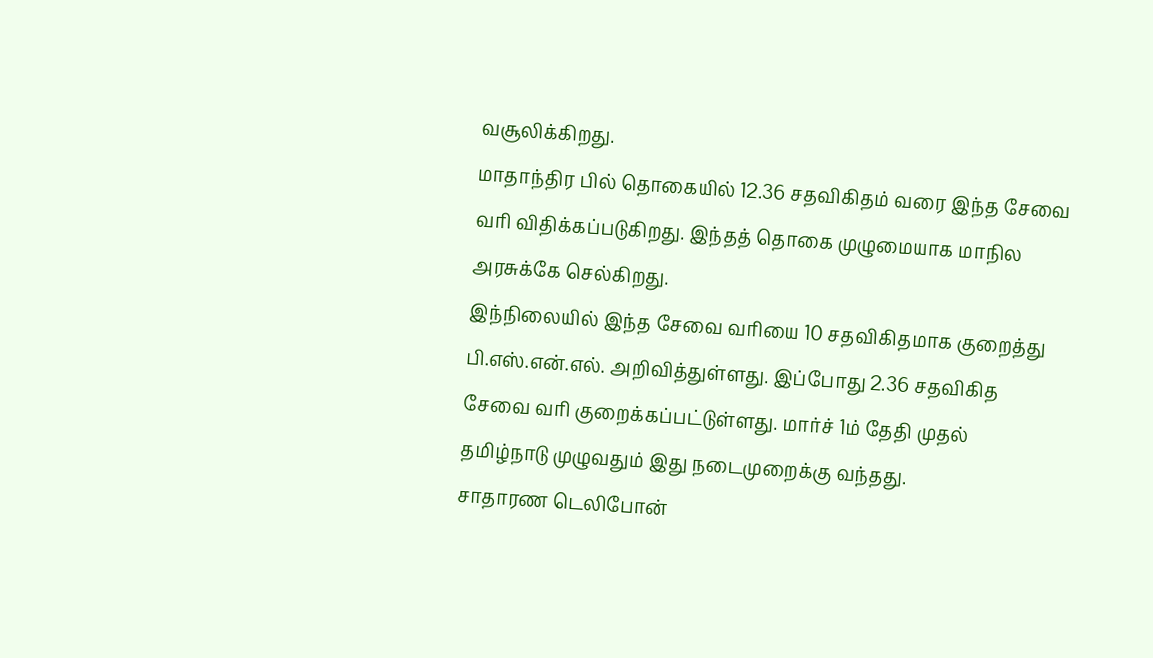வசூலிக்கிறது.
மாதாந்திர பில் தொகையில் 12.36 சதவிகிதம் வரை இந்த சேவை வரி விதிக்கப்படுகிறது. இந்தத் தொகை முழுமையாக மாநில அரசுக்கே செல்கிறது.
இந்நிலையில் இந்த சேவை வரியை 10 சதவிகிதமாக குறைத்து பி.எஸ்.என்.எல். அறிவித்துள்ளது. இப்போது 2.36 சதவிகித சேவை வரி குறைக்கப்பட்டுள்ளது. மார்ச் 1ம் தேதி முதல் தமிழ்நாடு முழுவதும் இது நடைமுறைக்கு வந்தது.
சாதாரண டெலிபோன்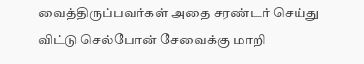வைத்திருப்பவர்கள் அதை சரண்டர் செய்து விட்டு செல்போன் சேவைக்கு மாறி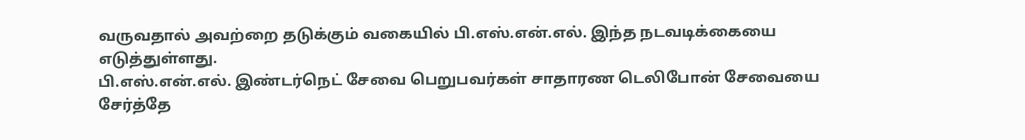வருவதால் அவற்றை தடுக்கும் வகையில் பி.எஸ்.என்.எல். இந்த நடவடிக்கையை எடுத்துள்ளது.
பி.எஸ்.என்.எல். இண்டர்நெட் சேவை பெறுபவர்கள் சாதாரண டெலிபோன் சேவையை சேர்த்தே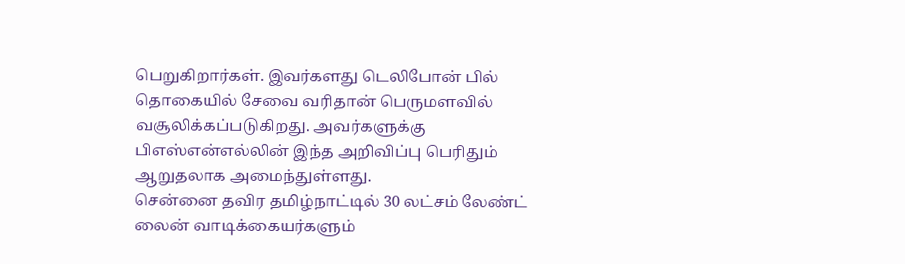பெறுகிறார்கள். இவர்களது டெலிபோன் பில் தொகையில் சேவை வரிதான் பெருமளவில் வசூலிக்கப்படுகிறது. அவர்களுக்கு பிஎஸ்என்எல்லின் இந்த அறிவிப்பு பெரிதும் ஆறுதலாக அமைந்துள்ளது.
சென்னை தவிர தமிழ்நாட்டில் 30 லட்சம் லேண்ட் லைன் வாடிக்கையர்களும்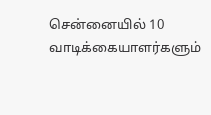சென்னையில் 10 வாடிக்கையாளர்களும்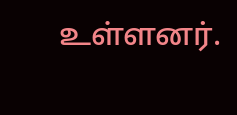உள்ளனர்.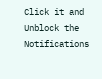Click it and Unblock the Notifications